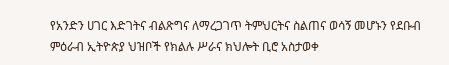የአንድን ሀገር እድገትና ብልጽግና ለማረጋገጥ ትምህርትና ስልጠና ወሳኝ መሆኑን የደቡብ ምዕራብ ኢትዮጵያ ህዝቦች የክልሉ ሥራና ክህሎት ቢሮ አስታወቀ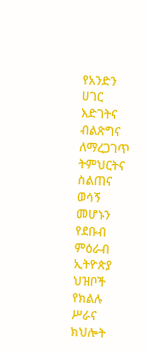የአንድን ሀገር እድገትና ብልጽግና ለማረጋገጥ ትምህርትና ስልጠና ወሳኝ መሆኑን የደቡብ ምዕራብ ኢትዮጵያ ህዝቦች የክልሉ ሥራና ክህሎት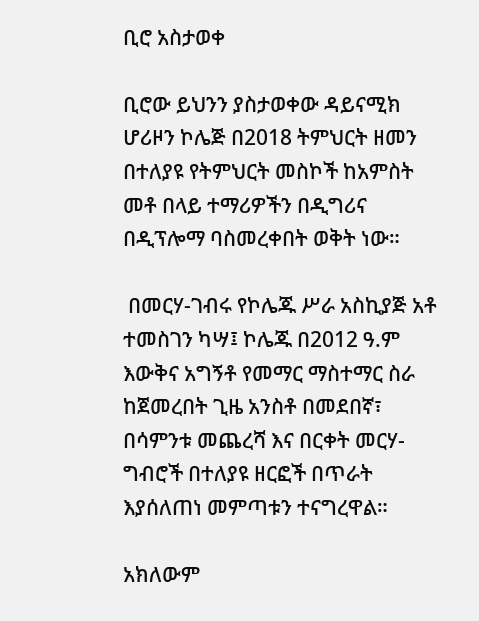ቢሮ አስታወቀ

ቢሮው ይህንን ያስታወቀው ዳይናሚክ ሆሪዞን ኮሌጅ በ2018 ትምህርት ዘመን በተለያዩ የትምህርት መስኮች ከአምስት መቶ በላይ ተማሪዎችን በዲግሪና በዲፕሎማ ባስመረቀበት ወቅት ነው።

 በመርሃ-ገብሩ የኮሌጁ ሥራ አስኪያጅ አቶ ተመስገን ካሣ፤ ኮሌጁ በ2012 ዓ.ም እውቅና አግኝቶ የመማር ማስተማር ስራ ከጀመረበት ጊዜ አንስቶ በመደበኛ፣ በሳምንቱ መጨረሻ እና በርቀት መርሃ-ግብሮች በተለያዩ ዘርፎች በጥራት እያሰለጠነ መምጣቱን ተናግረዋል።

አክለውም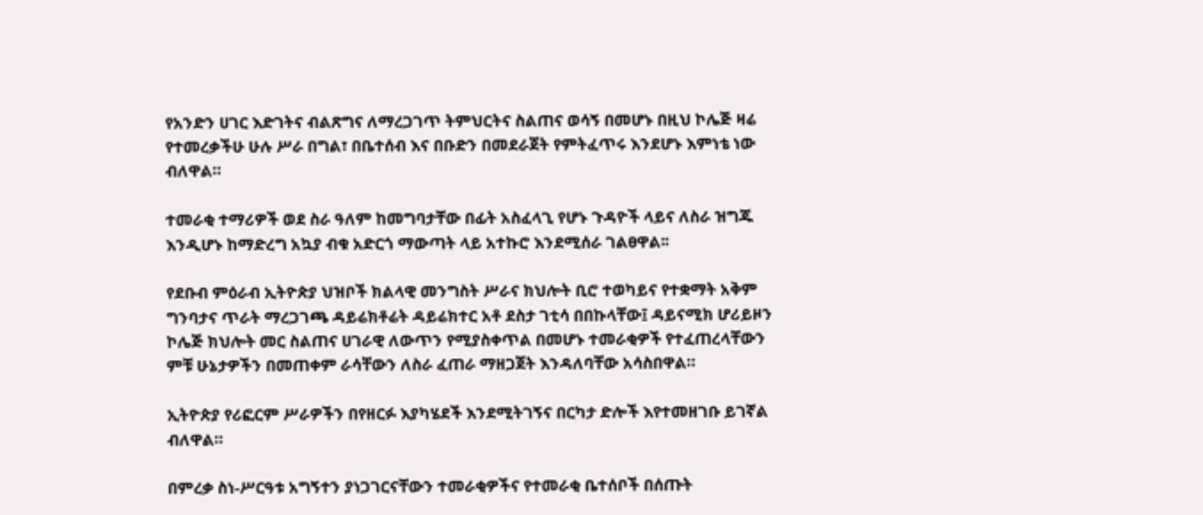የአንድን ሀገር እድገትና ብልጽግና ለማረጋገጥ ትምህርትና ስልጠና ወሳኝ በመሆኑ በዚህ ኮሌጅ ዛሬ የተመረቃችሁ ሁሉ ሥራ በግል፣ በቤተሰብ እና በቡድን በመደራጀት የምትፈጥሩ እንደሆኑ እምነቴ ነው ብለዋል።

ተመራቂ ተማሪዎች ወደ ስራ ዓለም ከመግባታቸው በፊት አስፈላጊ የሆኑ ጉዳዮች ላይና ለስራ ዝግጁ እንዲሆኑ ከማድረግ አኳያ ብቁ አድርጎ ማውጣት ላይ አተኩሮ እንደሚሰራ ገልፀዋል፡፡

የደቡብ ምዕራብ ኢትዮጵያ ህዝቦች ክልላዊ መንግስት ሥራና ክህሎት ቢሮ ተወካይና የተቋማት አቅም ግንባታና ጥራት ማረጋገጫ ዳይሬክቶሬት ዳይሬክተር አቶ ደስታ ገቲሳ በበኩላቸው፤ ዳይናሚክ ሆሪይዞን ኮሌጅ ክህሎት መር ስልጠና ሀገራዊ ለውጥን የሚያስቀጥል በመሆኑ ተመራቂዎች የተፈጠረላቸውን ምቹ ሁኔታዎችን በመጠቀም ራሳቸውን ለስራ ፈጠራ ማዘጋጀት እንዳለባቸው አሳስበዋል።

ኢትዮጵያ የሪፎርም ሥራዎችን በየዘርፉ እያካሄደች እንደሚትገኝና በርካታ ድሎች እየተመዘገቡ ይገኛል ብለዋል።

በምረቃ ስነ-ሥርዓቱ አግኝተን ያነጋገርናቸውን ተመራቂዎችና የተመራቂ ቤተሰቦች በሰጡት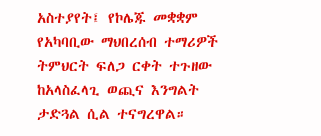አስተያየት፤ የኮሌጁ መቋቋም የአካባቢው ማህበረሰብ ተማሪዎች ትምህርት ፍለጋ ርቀት ተጉዘው ከአላስፈላጊ ወጪና እንግልት ታድጓል ሲል ተናግረዋል።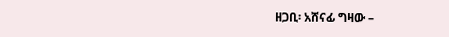ዘጋቢ፡ አሸናፊ ግዛው –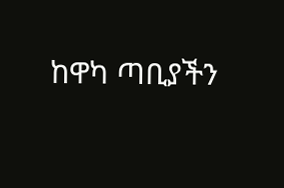ከዋካ ጣቢያችን